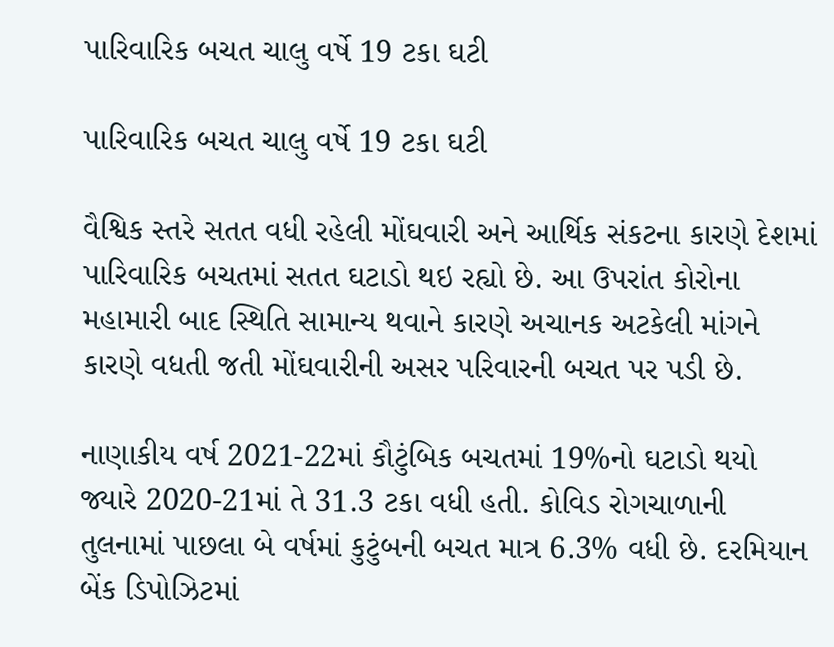પારિવારિક બચત ચાલુ વર્ષે 19 ટકા ઘટી

પારિવારિક બચત ચાલુ વર્ષે 19 ટકા ઘટી

વૈશ્વિક સ્તરે સતત વધી રહેલી મોંઘવારી અને આર્થિક સંકટના કારણે દેશમાં પારિવારિક બચતમાં સતત ઘટાડો થઇ રહ્યો છે. આ ઉપરાંત કોરોના મહામારી બાદ સ્થિતિ સામાન્ય થવાને કારણે અચાનક અટકેલી માંગને કારણે વધતી જતી મોંઘવારીની અસર પરિવારની બચત પર પડી છે.

નાણાકીય વર્ષ 2021-22માં કૌટુંબિક બચતમાં 19%નો ઘટાડો થયો જ્યારે 2020-21માં તે 31.3 ટકા વધી હતી. કોવિડ રોગચાળાની તુલનામાં પાછલા બે વર્ષમાં કુટુંબની બચત માત્ર 6.3% વધી છે. દરમિયાન બેંક ડિપોઝિટમાં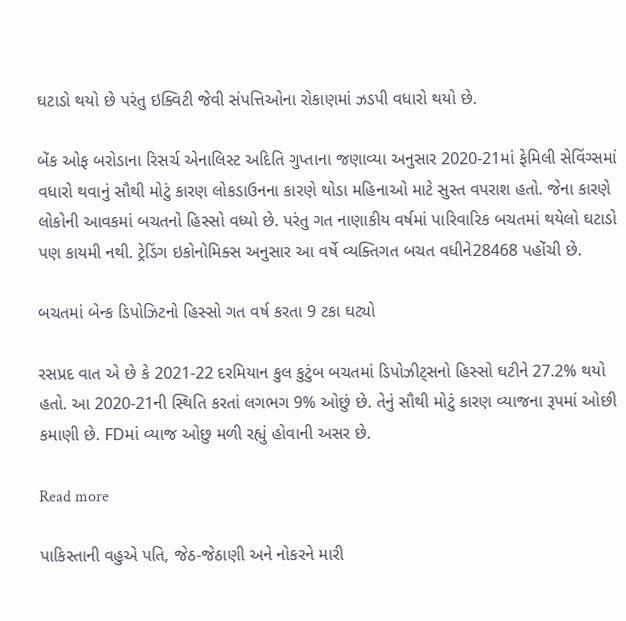ઘટાડો થયો છે પરંતુ ઇક્વિટી જેવી સંપત્તિઓના રોકાણમાં ઝડપી વધારો થયો છે.

બેંક ઓફ બરોડાના રિસર્ચ એનાલિસ્ટ અદિતિ ગુપ્તાના જણાવ્યા અનુસાર 2020-21માં ફેમિલી સેવિંગ્સમાં વધારો થવાનું સૌથી મોટું કારણ લોકડાઉનના કારણે થોડા મહિનાઓ માટે સુસ્ત વપરાશ હતો. જેના કારણે લોકોની આવકમાં બચતનો હિસ્સો વધ્યો છે. પરંતુ ગત નાણાકીય વર્ષમાં પારિવારિક બચતમાં થયેલો ઘટાડો પણ કાયમી નથી. ટ્રેડિંગ ઇકોનોમિક્સ અનુસાર આ વર્ષે વ્યક્તિગત બચત વધીને28468 પહોંચી છે.

બચતમાં બેન્ક ડિપોઝિટનો હિસ્સો ગત વર્ષ કરતા 9 ટકા ઘટ્યો

રસપ્રદ વાત એ છે કે 2021-22 દરમિયાન કુલ કુટુંબ બચતમાં ડિપોઝીટ્સનો હિસ્સો ઘટીને 27.2% થયો હતો. આ 2020-21ની સ્થિતિ કરતાં લગભગ 9% ઓછું છે. તેનું સૌથી મોટું કારણ વ્યાજના રૂપમાં ઓછી કમાણી છે. FDમાં વ્યાજ ઓછુ મળી રહ્યું હોવાની અસર છે.

Read more

પાકિસ્તાની વહુએ પતિ, જેઠ-જેઠાણી અને નોકરને મારી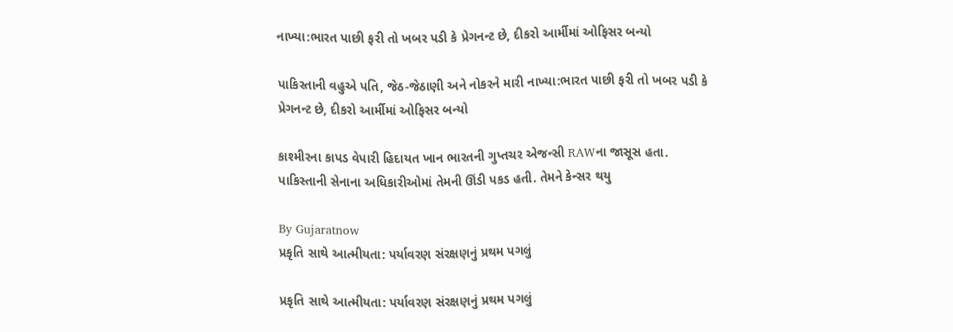નાખ્યા:ભારત પાછી ફરી તો ખબર પડી કે પ્રેગનન્ટ છે, દીકરો આર્મીમાં ઓફિસર બન્યો

પાકિસ્તાની વહુએ પતિ, જેઠ-જેઠાણી અને નોકરને મારી નાખ્યા:ભારત પાછી ફરી તો ખબર પડી કે પ્રેગનન્ટ છે, દીકરો આર્મીમાં ઓફિસર બન્યો

કાશ્મીરના કાપડ વેપારી હિદાયત ખાન ભારતની ગુપ્તચર એજન્સી RAWના જાસૂસ હતા. પાકિસ્તાની સેનાના અધિકારીઓમાં તેમની ઊંડી પકડ હતી. તેમને કેન્સર થયુ

By Gujaratnow
પ્રકૃતિ સાથે આત્મીયતા: પર્યાવરણ સંરક્ષણનું પ્રથમ પગલું

પ્રકૃતિ સાથે આત્મીયતા: પર્યાવરણ સંરક્ષણનું પ્રથમ પગલું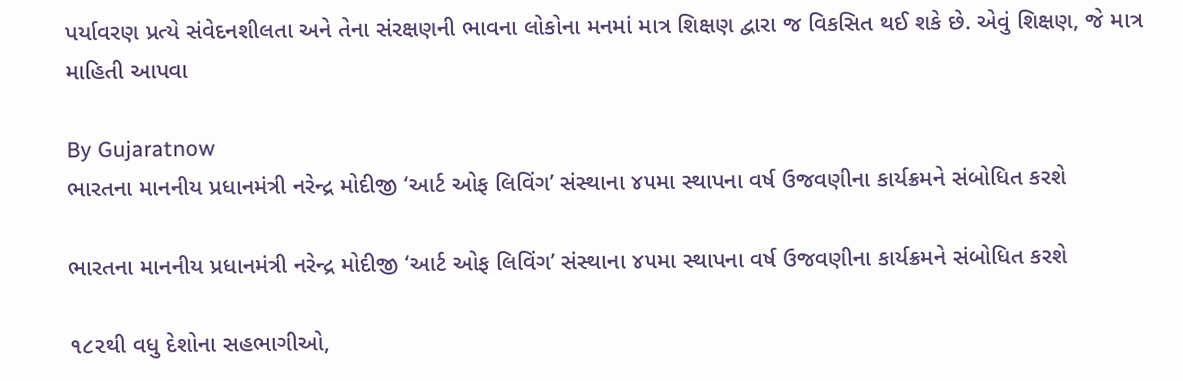પર્યાવરણ પ્રત્યે સંવેદનશીલતા અને તેના સંરક્ષણની ભાવના લોકોના મનમાં માત્ર શિક્ષણ દ્વારા જ વિકસિત થઈ શકે છે. એવું શિક્ષણ, જે માત્ર માહિતી આપવા

By Gujaratnow
ભારતના માનનીય પ્રધાનમંત્રી નરેન્દ્ર મોદીજી ‘આર્ટ ઓફ લિવિંગ’ સંસ્થાના ૪૫મા સ્થાપના વર્ષ ઉજવણીના કાર્યક્રમને સંબોધિત કરશે

ભારતના માનનીય પ્રધાનમંત્રી નરેન્દ્ર મોદીજી ‘આર્ટ ઓફ લિવિંગ’ સંસ્થાના ૪૫મા સ્થાપના વર્ષ ઉજવણીના કાર્યક્રમને સંબોધિત કરશે

૧૮૨થી વધુ દેશોના સહભાગીઓ,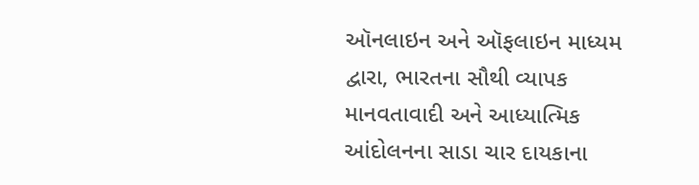ઑનલાઇન અને ઑફલાઇન માધ્યમ દ્વારા, ભારતના સૌથી વ્યાપક માનવતાવાદી અને આધ્યાત્મિક આંદોલનના સાડા ચાર દાયકાના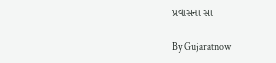પ્રવાસના સા

By Gujaratnow